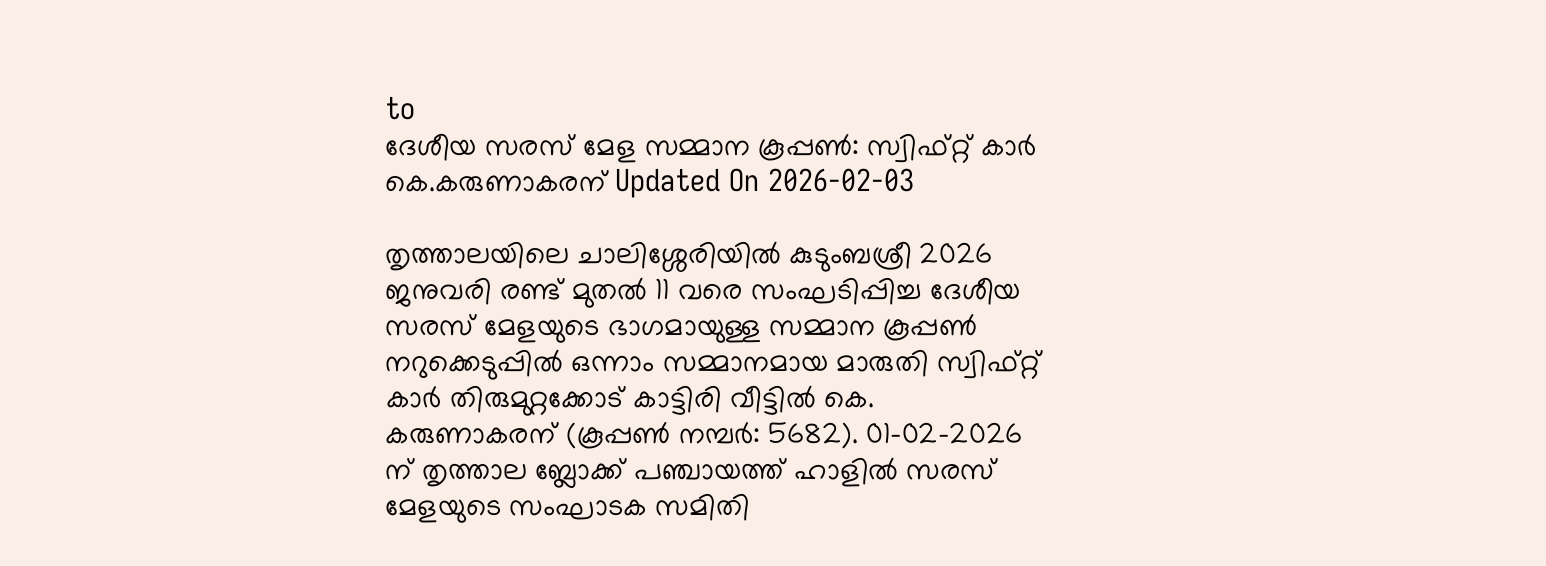to
ദേശീയ സരസ് മേള സമ്മാന കൂപ്പൺ: സ്വിഫ്റ്റ് കാർ കെ.കരുണാകരന് Updated On 2026-02-03

തൃത്താലയിലെ ചാലിശ്ശേരിയിൽ കുടുംബശ്രീ 2026 ജനുവരി രണ്ട് മുതൽ 11 വരെ സംഘടിപ്പിച്ച ദേശീയ സരസ് മേളയുടെ ഭാഗമായുള്ള സമ്മാന കൂപ്പൺ നറുക്കെടുപ്പിൽ ഒന്നാം സമ്മാനമായ മാരുതി സ്വിഫ്റ്റ് കാർ തിരുമുറ്റക്കോട് കാട്ടിരി വീട്ടിൽ കെ. കരുണാകരന് (കൂപ്പൺ നമ്പർ: 5682). 01-02-2026 ന് തൃത്താല ബ്ലോക്ക് പഞ്ചായത്ത് ഹാളിൽ സരസ് മേളയുടെ സംഘാടക സമിതി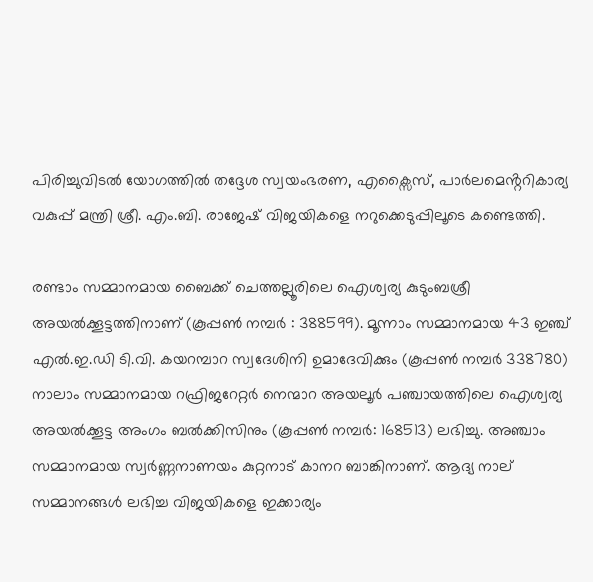പിരിച്ചുവിടൽ യോഗത്തിൽ തദ്ദേശ സ്വയംഭരണ, എക്സൈസ്, പാർലമെൻ്ററികാര്യ വകുപ്പ് മന്ത്രി ശ്രീ. എം.ബി. രാജേഷ് വിജയികളെ നറുക്കെടുപ്പിലൂടെ കണ്ടെത്തി.

രണ്ടാം സമ്മാനമായ ബൈക്ക് ചെത്തല്ലൂരിലെ ഐശ്വര്യ കുടുംബശ്രീ അയൽക്കൂട്ടത്തിനാണ് (കൂപ്പൺ നമ്പർ : 388599). മൂന്നാം സമ്മാനമായ 43 ഇഞ്ച് എൽ.ഇ.ഡി ടി.വി. കയറമ്പാറ സ്വദേശിനി ഉമാദേവിക്കും (കൂപ്പൺ നമ്പർ 338780) നാലാം സമ്മാനമായ റഫ്രിജറേറ്റർ നെന്മാറ അയലൂർ പഞ്ചായത്തിലെ ഐശ്വര്യ അയൽക്കൂട്ട അംഗം ബൽക്കിസിനും (കൂപ്പൺ നമ്പർ: 168513) ലഭിച്ചു. അഞ്ചാം സമ്മാനമായ സ്വർണ്ണനാണയം കുറ്റനാട് കാനറ ബാങ്കിനാണ്. ആദ്യ നാല് സമ്മാനങ്ങൾ ലഭിച്ച വിജയികളെ ഇക്കാര്യം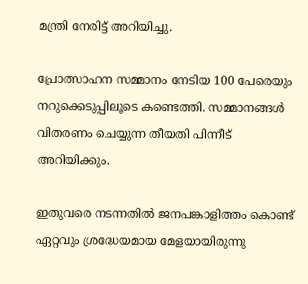മന്ത്രി നേരിട്ട് അറിയിച്ചു.

പ്രോത്സാഹന സമ്മാനം നേടിയ 100 പേരെയും നറുക്കെടുപ്പിലൂടെ കണ്ടെത്തി. സമ്മാനങ്ങൾ വിതരണം ചെയ്യുന്ന തീയതി പിന്നീട് അറിയിക്കും.

ഇതുവരെ നടന്നതിൽ ജനപങ്കാളിത്തം കൊണ്ട് ഏറ്റവും ശ്രദ്ധേയമായ മേളയായിരുന്നു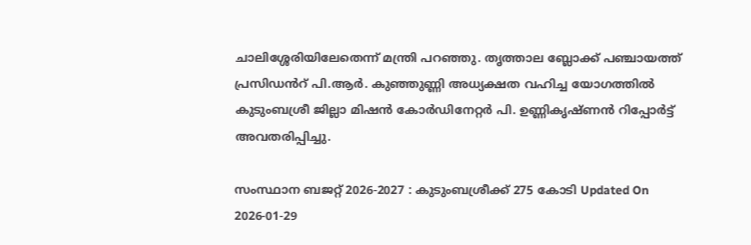ചാലിശ്ശേരിയിലേതെന്ന് മന്ത്രി പറഞ്ഞു. തൃത്താല ബ്ലോക്ക് പഞ്ചായത്ത് പ്രസിഡൻറ് പി.ആർ. കുഞ്ഞുണ്ണി അധ്യക്ഷത വഹിച്ച യോഗത്തിൽ കുടുംബശ്രീ ജില്ലാ മിഷൻ കോർഡിനേറ്റർ പി. ഉണ്ണികൃഷ്ണൻ റിപ്പോർട്ട് അവതരിപ്പിച്ചു.

സംസ്ഥാന ബജറ്റ് 2026-2027 : കുടുംബശ്രീക്ക് 275 കോടി Updated On 2026-01-29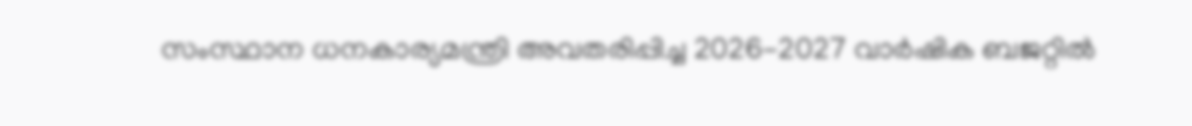സംസ്ഥാന ധനകാര്യമന്ത്രി അവതരിപ്പിച്ച 2026-2027 വാർഷിക ബജറ്റിൽ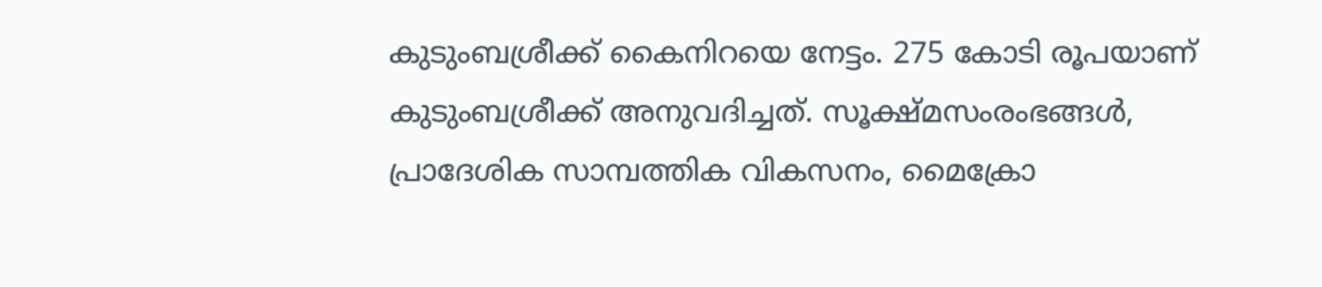കുടുംബശ്രീക്ക് കൈനിറയെ നേട്ടം. 275 കോടി രൂപയാണ് കുടുംബശ്രീക്ക് അനുവദിച്ചത്. സൂക്ഷ്മസംരംഭങ്ങൾ, പ്രാദേശിക സാമ്പത്തിക വികസനം, മൈക്രോ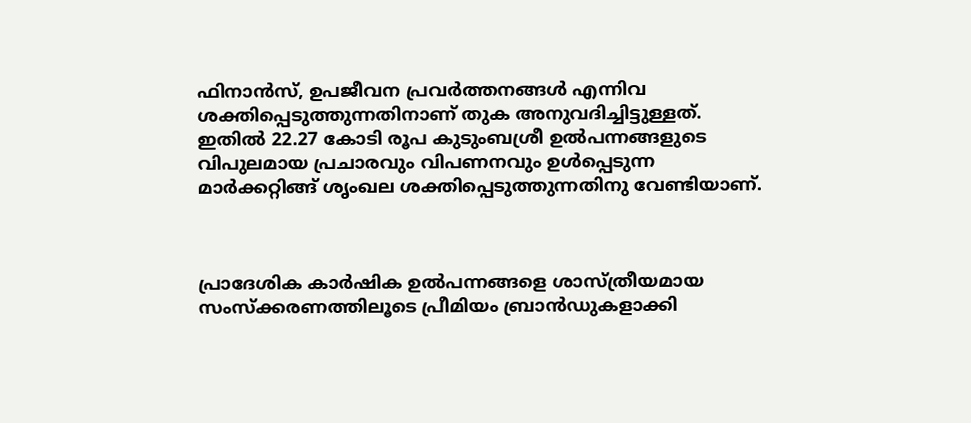ഫിനാൻസ്, ഉപജീവന പ്രവർത്തനങ്ങൾ എന്നിവ ശക്തിപ്പെടുത്തുന്നതിനാണ് തുക അനുവദിച്ചിട്ടുള്ളത്. ഇതിൽ 22.27 കോടി രൂപ കുടുംബശ്രീ ഉൽപന്നങ്ങളുടെ വിപുലമായ പ്രചാരവും വിപണനവും ഉൾപ്പെടുന്ന മാർക്കറ്റിങ്ങ് ശൃംഖല ശക്തിപ്പെടുത്തുന്നതിനു വേണ്ടിയാണ്.



പ്രാദേശിക കാർഷിക ഉൽപന്നങ്ങളെ ശാസ്ത്രീയമായ സംസ്ക്കരണത്തിലൂടെ പ്രീമിയം ബ്രാൻഡുകളാക്കി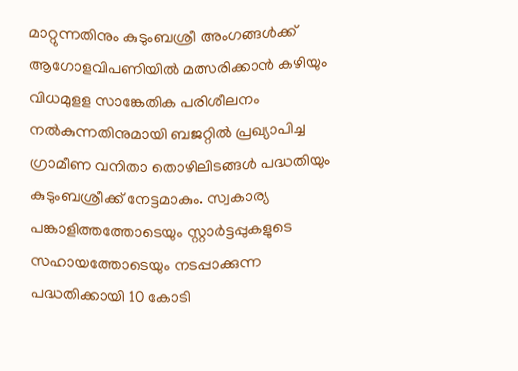മാറ്റുന്നതിനും കുടുംബശ്രീ അംഗങ്ങൾക്ക് ആഗോളവിപണിയിൽ മത്സരിക്കാൻ കഴിയും വിധമുളള സാങ്കേതിക പരിശീലനം നൽകുന്നതിനുമായി ബജറ്റിൽ പ്രഖ്യാപിച്ച ഗ്രാമീണ വനിതാ തൊഴിലിടങ്ങൾ പദ്ധതിയും കുടുംബശ്രീക്ക് നേട്ടമാകും. സ്വകാര്യ പങ്കാളിത്തത്തോടെയും സ്റ്റാർട്ടപ്പുകളുടെ സഹായത്തോടെയും നടപ്പാക്കുന്ന പദ്ധതിക്കായി 10 കോടി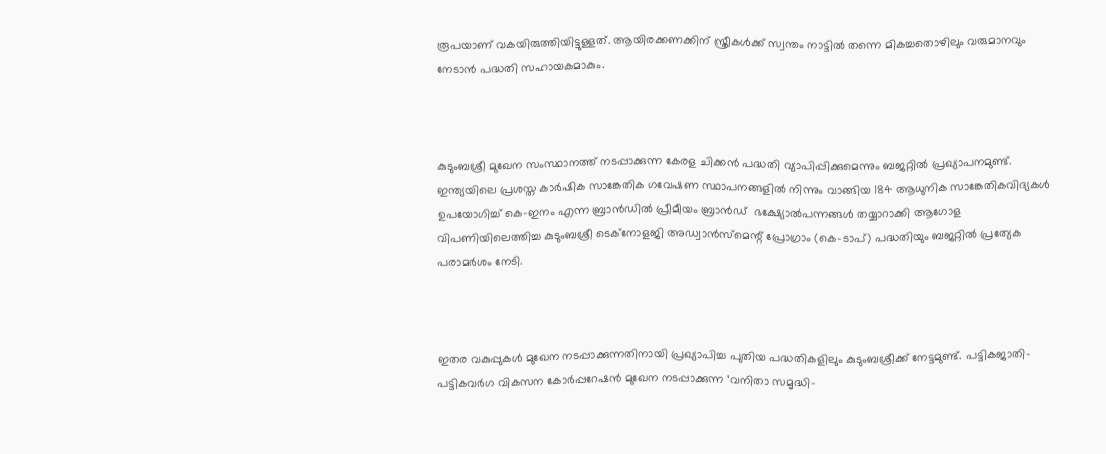രൂപയാണ് വകയിരുത്തിയിട്ടുള്ളത്. ആയിരക്കണക്കിന് സ്ത്രീകൾക്ക് സ്വന്തം നാട്ടിൽ തന്നെ മികച്ചതൊഴിലും വരുമാനവും നേടാൻ പദ്ധതി സഹായകമാകും.



കുടുംബശ്രീ മുഖേന സംസ്ഥാനത്ത് നടപ്പാക്കുന്ന കേരള ചിക്കൻ പദ്ധതി വ്യാപിപ്പിക്കുമെന്നും ബജറ്റിൽ പ്രഖ്യാപനമുണ്ട്. ഇന്ത്യയിലെ പ്രശസ്ത കാർഷിക സാങ്കേതിക ഗവേഷണ സ്ഥാപനങ്ങളിൽ നിന്നും വാങ്ങിയ 184 ആധുനിക സാങ്കേതികവിദ്യകൾ ഉപയോഗിച്ച് കെ-ഇനം എന്ന ബ്രാൻഡിൽ പ്രീമീയം ബ്രാൻഡ്  ഭക്ഷ്യോൽപന്നങ്ങൾ തയ്യാറാക്കി ആഗോള വിപണിയിലെത്തിച്ച കുടുംബശ്രീ ടെക്നോളജി അഡ്വാൻസ്മെന്റ് പ്രോഗ്രാം (കെ-ടാപ്) പദ്ധതിയും ബജറ്റിൽ പ്രത്യേക പരാമർശം നേടി.



ഇതര വകുപ്പുകൾ മുഖേന നടപ്പാക്കുന്നതിനായി പ്രഖ്യാപിച്ച പുതിയ പദ്ധതികളിലും കുടുംബശ്രീക്ക് നേട്ടമുണ്ട്. പട്ടികജാതി-പട്ടികവർഗ വികസന കോർപ്പറേഷൻ മുഖേന നടപ്പാക്കുന്ന ‘വനിതാ സമൃദ്ധി-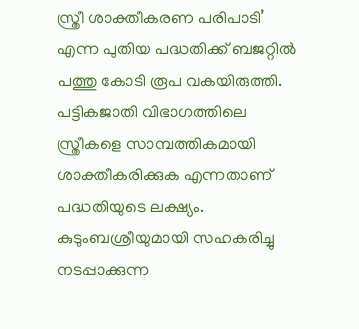സ്ത്രീ ശാക്തീകരണ പരിപാടി’ എന്ന പുതിയ പദ്ധതിക്ക് ബജറ്റിൽ പത്തു കോടി രൂപ വകയിരുത്തി. പട്ടികജാതി വിഭാഗത്തിലെ സ്ത്രീകളെ സാമ്പത്തികമായി ശാക്തീകരിക്കുക എന്നതാണ് പദ്ധതിയുടെ ലക്ഷ്യം. കുടുംബശ്രീയുമായി സഹകരിച്ചു നടപ്പാക്കുന്ന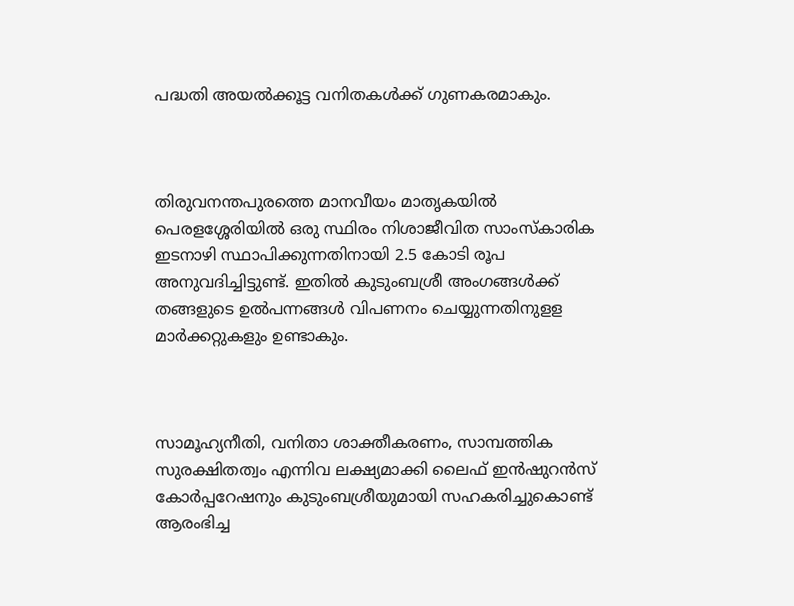പദ്ധതി അയൽക്കൂട്ട വനിതകൾക്ക് ഗുണകരമാകും.



തിരുവനന്തപുരത്തെ മാനവീയം മാതൃകയിൽ പെരളശ്ശേരിയിൽ ഒരു സ്ഥിരം നിശാജീവിത സാംസ്കാരിക ഇടനാഴി സ്ഥാപിക്കുന്നതിനായി 2.5 കോടി രൂപ അനുവദിച്ചിട്ടുണ്ട്. ഇതിൽ കുടുംബശ്രീ അംഗങ്ങൾക്ക് തങ്ങളുടെ ഉൽപന്നങ്ങൾ വിപണനം ചെയ്യുന്നതിനുളള മാർക്കറ്റുകളും ഉണ്ടാകും.



സാമൂഹ്യനീതി, വനിതാ ശാക്തീകരണം, സാമ്പത്തിക സുരക്ഷിതത്വം എന്നിവ ലക്ഷ്യമാക്കി ലൈഫ് ഇൻഷുറൻസ് കോർപ്പറേഷനും കുടുംബശ്രീയുമായി സഹകരിച്ചുകൊണ്ട് ആരംഭിച്ച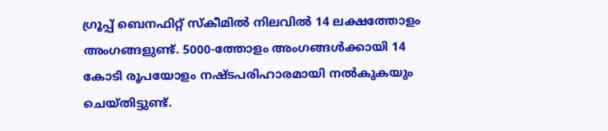ഗ്രൂപ്പ് ബെനഫിറ്റ് സ്കീമിൽ നിലവിൽ 14 ലക്ഷത്തോളം അംഗങ്ങളുണ്ട്. 5000-ത്തോളം അംഗങ്ങൾക്കായി 14 കോടി രൂപയോളം നഷ്ടപരിഹാരമായി നൽകുകയും ചെയ്തിട്ടുണ്ട്.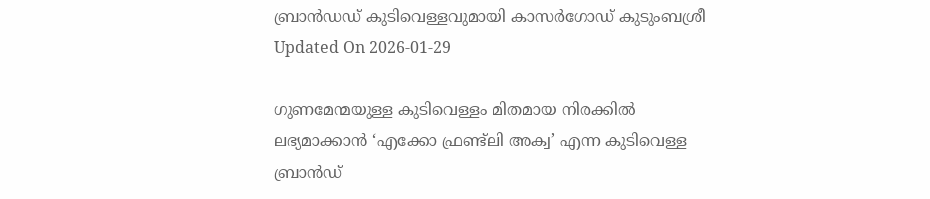ബ്രാന്‍ഡഡ് കുടിവെള്ളവുമായി കാസര്‍ഗോഡ് കുടുംബശ്രീ Updated On 2026-01-29

ഗുണമേന്മയുള്ള കുടിവെള്ളം മിതമായ നിരക്കില്‍ ലഭ്യമാക്കാന്‍ ‘എക്കോ ഫ്രണ്ട്‌ലി അക്വ’ എന്ന കുടിവെള്ള ബ്രാന്‍ഡ്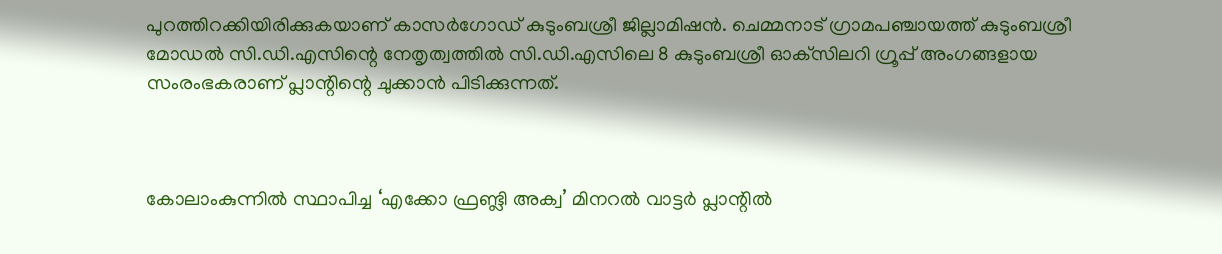പുറത്തിറക്കിയിരിക്കുകയാണ് കാസര്‍ഗോഡ് കുടുംബശ്രീ ജില്ലാമിഷന്‍. ചെമ്മനാട് ഗ്രാമപഞ്ചായത്ത് കുടുംബശ്രീ മോഡല്‍ സി.ഡി.എസിന്റെ നേതൃത്വത്തില്‍ സി.ഡി.എസിലെ 8 കുടുംബശ്രീ ഓക്‌സിലറി ഗ്രൂപ്പ് അംഗങ്ങളായ സംരംഭകരാണ് പ്ലാന്റിന്റെ ചുക്കാന്‍ പിടിക്കുന്നത്.



കോലാംകുന്നില്‍ സ്ഥാപിച്ച ‘എക്കോ ഫ്രണ്ട്ലി അക്വ’ മിനറല്‍ വാട്ടര്‍ പ്ലാന്റില്‍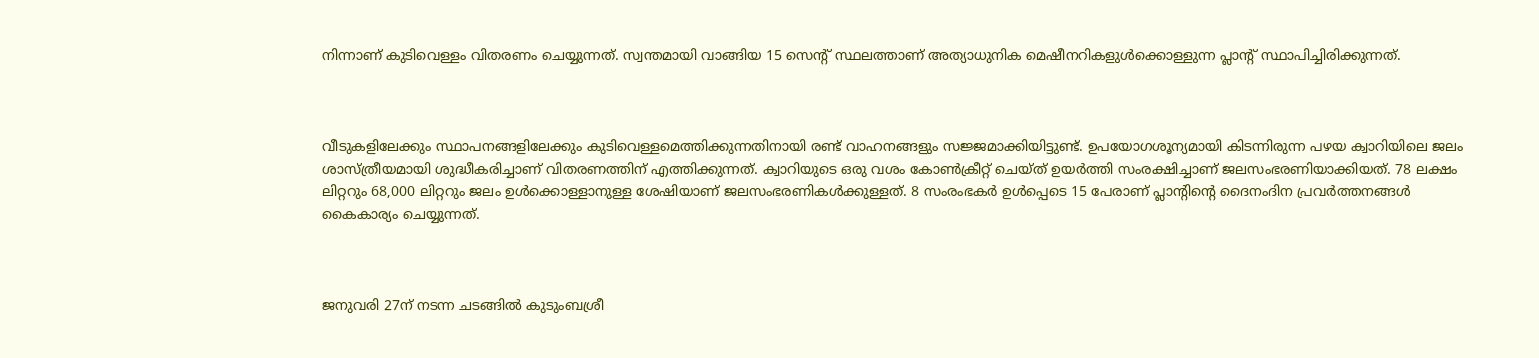നിന്നാണ് കുടിവെള്ളം വിതരണം ചെയ്യുന്നത്. സ്വന്തമായി വാങ്ങിയ 15 സെന്റ് സ്ഥലത്താണ് അത്യാധുനിക മെഷീനറികളുള്‍ക്കൊള്ളുന്ന പ്ലാന്റ് സ്ഥാപിച്ചിരിക്കുന്നത്.



വീടുകളിലേക്കും സ്ഥാപനങ്ങളിലേക്കും കുടിവെള്ളമെത്തിക്കുന്നതിനായി രണ്ട് വാഹനങ്ങളും സജ്ജമാക്കിയിട്ടുണ്ട്. ഉപയോഗശൂന്യമായി കിടന്നിരുന്ന പഴയ ക്വാറിയിലെ ജലം ശാസ്ത്രീയമായി ശുദ്ധീകരിച്ചാണ് വിതരണത്തിന് എത്തിക്കുന്നത്. ക്വാറിയുടെ ഒരു വശം കോണ്‍ക്രീറ്റ് ചെയ്ത് ഉയര്‍ത്തി സംരക്ഷിച്ചാണ് ജലസംഭരണിയാക്കിയത്. 78 ലക്ഷം ലിറ്ററും 68,000 ലിറ്ററും ജലം ഉള്‍ക്കൊള്ളാനുള്ള ശേഷിയാണ് ജലസംഭരണികള്‍ക്കുള്ളത്. 8 സംരംഭകര്‍ ഉള്‍പ്പെടെ 15 പേരാണ് പ്ലാന്റിന്റെ ദൈനംദിന പ്രവര്‍ത്തനങ്ങള്‍ കൈകാര്യം ചെയ്യുന്നത്.



ജനുവരി 27ന് നടന്ന ചടങ്ങില്‍ കുടുംബശ്രീ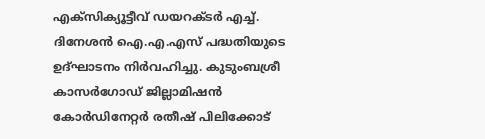എക്‌സിക്യൂട്ടീവ് ഡയറക്ടര്‍ എച്ച്. ദിനേശന്‍ ഐ.എ.എസ് പദ്ധതിയുടെ ഉദ്ഘാടനം നിര്‍വഹിച്ചു. കുടുംബശ്രീ കാസര്‍ഗോഡ് ജില്ലാമിഷന്‍ കോര്‍ഡിനേറ്റര്‍ രതീഷ് പിലിക്കോട്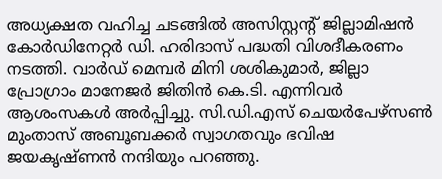അധ്യക്ഷത വഹിച്ച ചടങ്ങില്‍ അസിസ്റ്റന്റ് ജില്ലാമിഷന്‍ കോര്‍ഡിനേറ്റര്‍ ഡി. ഹരിദാസ് പദ്ധതി വിശദീകരണം നടത്തി. വാര്‍ഡ് മെമ്പര്‍ മിനി ശശികുമാര്‍, ജില്ലാ പ്രോഗ്രാം മാനേജര്‍ ജിതിന്‍ കെ.ടി. എന്നിവര്‍ ആശംസകള്‍ അര്‍പ്പിച്ചു. സി.ഡി.എസ് ചെയര്‍പേഴ്‌സണ്‍ മുംതാസ് അബൂബക്കര്‍ സ്വാഗതവും ഭവിഷ ജയകൃഷ്ണന്‍ നന്ദിയും പറഞ്ഞു.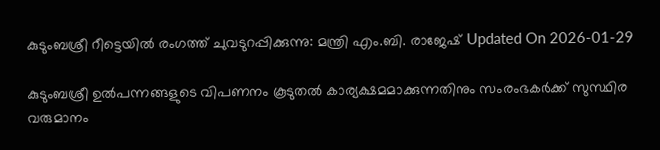കുടുംബശ്രീ റീട്ടെയിൽ രംഗത്ത് ചുവടുറപ്പിക്കുന്നു: മന്ത്രി എം.ബി. രാജേഷ് Updated On 2026-01-29

കുടുംബശ്രീ ഉൽപന്നങ്ങളുടെ വിപണനം കൂടുതൽ കാര്യക്ഷമമാക്കുന്നതിനും സംരംഭകർക്ക് സുസ്ഥിര വരുമാനം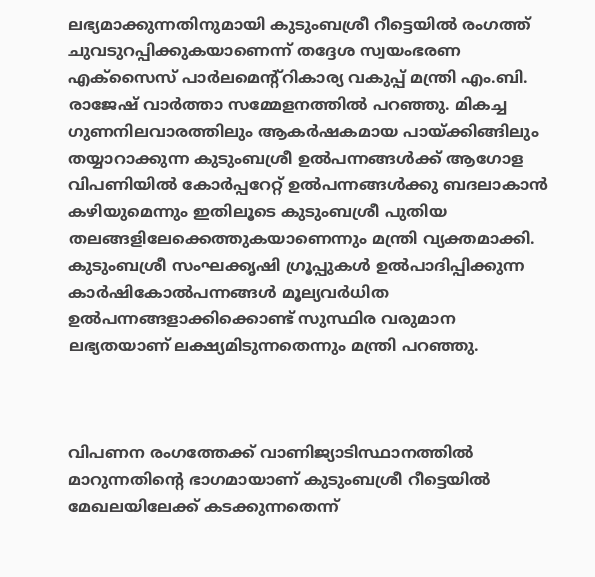ലഭ്യമാക്കുന്നതിനുമായി കുടുംബശ്രീ റീട്ടെയിൽ രംഗത്ത് ചുവടുറപ്പിക്കുകയാണെന്ന് തദ്ദേശ സ്വയംഭരണ എക്സൈസ് പാർലമെന്റ്റികാര്യ വകുപ്പ് മന്ത്രി എം.ബി. രാജേഷ് വാർത്താ സമ്മേളനത്തിൽ പറഞ്ഞു. മികച്ച ഗുണനിലവാരത്തിലും ആകർഷകമായ പായ്ക്കിങ്ങിലും തയ്യാറാക്കുന്ന കുടുംബശ്രീ ഉൽപന്നങ്ങൾക്ക് ആഗോള വിപണിയിൽ കോർപ്പറേറ്റ് ഉൽപന്നങ്ങൾക്കു ബദലാകാൻ കഴിയുമെന്നും ഇതിലൂടെ കുടുംബശ്രീ പുതിയ തലങ്ങളിലേക്കെത്തുകയാണെന്നും മന്ത്രി വ്യക്തമാക്കി. കുടുംബശ്രീ സംഘക്കൃഷി ഗ്രൂപ്പുകൾ ഉൽപാദിപ്പിക്കുന്ന കാർഷികോൽപന്നങ്ങൾ മൂല്യവർധിത ഉൽപന്നങ്ങളാക്കിക്കൊണ്ട് സുസ്ഥിര വരുമാന ലഭ്യതയാണ് ലക്ഷ്യമിടുന്നതെന്നും മന്ത്രി പറഞ്ഞു.



വിപണന രംഗത്തേക്ക് വാണിജ്യാടിസ്ഥാനത്തിൽ മാറുന്നതിന്റെ ഭാഗമായാണ് കുടുംബശ്രീ റീട്ടെയിൽ മേഖലയിലേക്ക് കടക്കുന്നതെന്ന്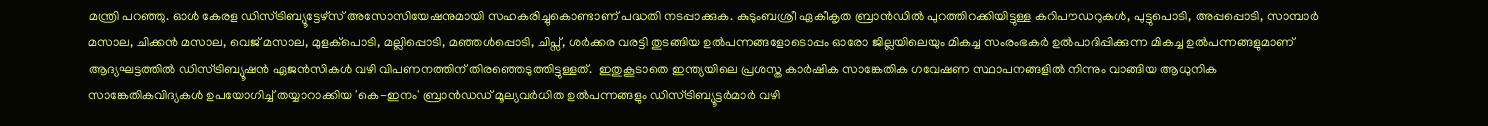മന്ത്രി പറഞ്ഞു. ഓൾ കേരള ഡിസ്ട്രിബ്യൂട്ടേഴ്സ് അസോസിയേഷനുമായി സഹകരിച്ചുകൊണ്ടാണ് പദ്ധതി നടപ്പാക്കുക. കുടുംബശ്രീ ഏകീകൃത ബ്രാൻഡിൽ പുറത്തിറക്കിയിട്ടുള്ള കറിപൗഡറുകൾ, പുട്ടുപൊടി, അപ്പപ്പൊടി, സാമ്പാർ മസാല, ചിക്കൻ മസാല, വെജ് മസാല, മുളക്പൊടി, മല്ലിപ്പൊടി, മഞ്ഞൾപ്പൊടി, ചിപ്സ്, ശർക്കര വരട്ടി തുടങ്ങിയ ഉൽപന്നങ്ങളോടൊപ്പം ഓരോ ജില്ലയിലെയും മികച്ച സംരംഭകർ ഉൽപാദിപ്പിക്കുന്ന മികച്ച ഉൽപന്നങ്ങളുമാണ് ആദ്യഘട്ടത്തിൽ ഡിസ്ട്രിബ്യൂഷൻ ഏജൻസികൾ വഴി വിപണനത്തിന് തിരഞ്ഞെടുത്തിട്ടുള്ളത്.  ഇതുകൂടാതെ ഇന്ത്യയിലെ പ്രശസ്ത കാർഷിക സാങ്കേതിക ഗവേഷണ സ്ഥാപനങ്ങളിൽ നിന്നും വാങ്ങിയ ആധുനിക സാങ്കേതികവിദ്യകൾ ഉപയോഗിച്ച് തയ്യാറാക്കിയ 'കെ-ഇനം' ബ്രാൻഡഡ് മൂല്യവർധിത ഉൽപന്നങ്ങളും ഡിസ്ട്രിബ്യൂട്ടർമാർ വഴി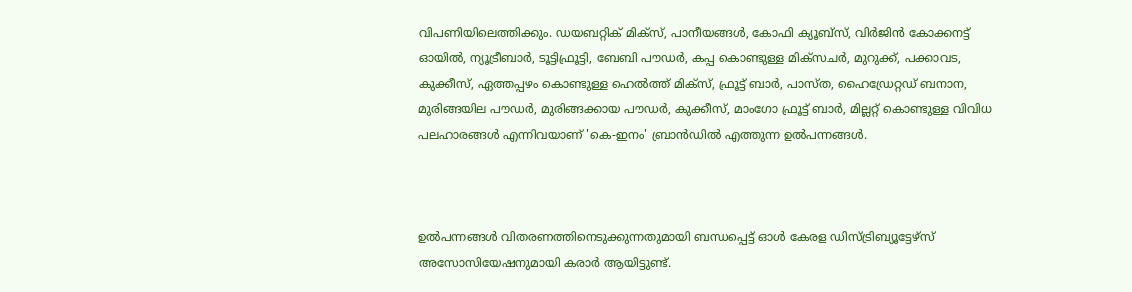വിപണിയിലെത്തിക്കും. ഡയബറ്റിക് മിക്സ്, പാനീയങ്ങൾ, കോഫി ക്യൂബ്സ്, വിർജിൻ കോക്കനട്ട് ഓയിൽ, ന്യൂട്രീബാർ, ടൂട്ടിഫ്രൂട്ടി, ബേബി പൗഡർ, കപ്പ കൊണ്ടുള്ള മിക്സചർ, മുറുക്ക്, പക്കാവട, കുക്കീസ്, ഏത്തപ്പഴം കൊണ്ടുള്ള ഹെൽത്ത് മിക്സ്, ഫ്രൂട്ട് ബാർ, പാസ്ത, ഹൈഡ്രേറ്റഡ് ബനാന, മുരിങ്ങയില പൗഡർ, മുരിങ്ങക്കായ പൗഡർ, കുക്കീസ്, മാംഗോ ഫ്രൂട്ട് ബാർ, മില്ലറ്റ് കൊണ്ടുള്ള വിവിധ പലഹാരങ്ങൾ എന്നിവയാണ് 'കെ-ഇനം' ബ്രാൻഡിൽ എത്തുന്ന ഉൽപന്നങ്ങൾ.



ഉൽപന്നങ്ങൾ വിതരണത്തിനെടുക്കുന്നതുമായി ബന്ധപ്പെട്ട് ഓൾ കേരള ഡിസ്ട്രിബ്യൂട്ടേഴ്സ് അസോസിയേഷനുമായി കരാർ ആയിട്ടുണ്ട്.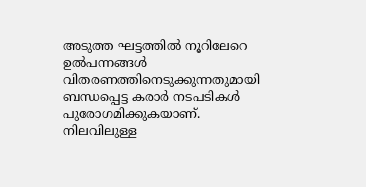അടുത്ത ഘട്ടത്തിൽ നൂറിലേറെ ഉൽപന്നങ്ങൾ വിതരണത്തിനെടുക്കുന്നതുമായി ബന്ധപ്പെട്ട കരാർ നടപടികൾ പുരോഗമിക്കുകയാണ്. നിലവിലുള്ള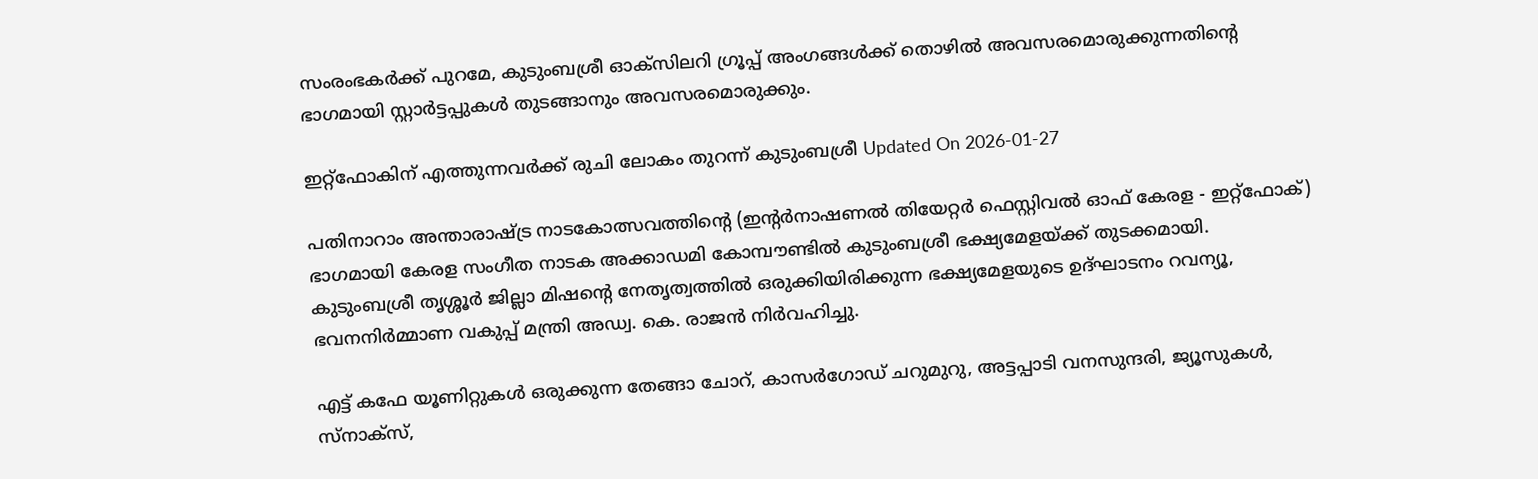സംരംഭകർക്ക് പുറമേ, കുടുംബശ്രീ ഓക്സിലറി ഗ്രൂപ്പ് അംഗങ്ങൾക്ക് തൊഴിൽ അവസരമൊരുക്കുന്നതിന്റെ ഭാഗമായി സ്റ്റാർട്ടപ്പുകൾ തുടങ്ങാനും അവസരമൊരുക്കും.

ഇറ്റ്‌ഫോകിന് എത്തുന്നവർക്ക് രുചി ലോകം തുറന്ന് കുടുംബശ്രീ Updated On 2026-01-27

പതിനാറാം അന്താരാഷ്ട്ര നാടകോത്സവത്തിന്റെ (ഇന്റര്‍നാഷണല്‍ തിയേറ്റര്‍ ഫെസ്റ്റിവല്‍ ഓഫ് കേരള - ഇറ്റ്‌ഫോക്) ഭാഗമായി കേരള സംഗീത നാടക അക്കാഡമി കോമ്പൗണ്ടില്‍ കുടുംബശ്രീ ഭക്ഷ്യമേളയ്ക്ക് തുടക്കമായി. കുടുംബശ്രീ തൃശ്ശൂര്‍ ജില്ലാ മിഷന്റെ നേതൃത്വത്തില്‍ ഒരുക്കിയിരിക്കുന്ന ഭക്ഷ്യമേളയുടെ ഉദ്ഘാടനം റവന്യൂ, ഭവനനിര്‍മ്മാണ വകുപ്പ് മന്ത്രി അഡ്വ. കെ. രാജന്‍ നിര്‍വഹിച്ചു.

എട്ട് കഫേ യൂണിറ്റുകള്‍ ഒരുക്കുന്ന തേങ്ങാ ചോറ്, കാസർഗോഡ് ചറുമുറു, അട്ടപ്പാടി വനസുന്ദരി, ജ്യൂസുകൾ, സ്നാക്സ്,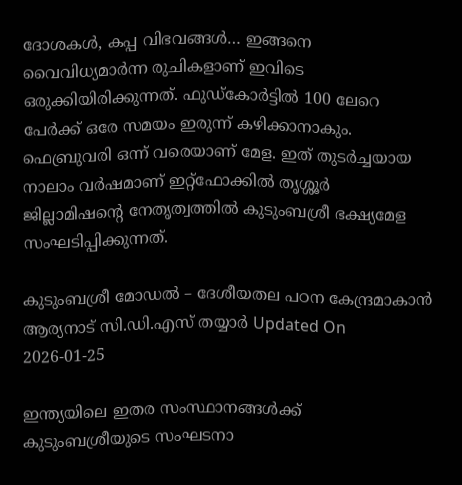ദോശകൾ, കപ്പ വിഭവങ്ങൾ… ഇങ്ങനെ വൈവിധ്യമാർന്ന രുചികളാണ് ഇവിടെ ഒരുക്കിയിരിക്കുന്നത്. ഫുഡ്കോർട്ടിൽ 100 ലേറെ പേര്‍ക്ക് ഒരേ സമയം ഇരുന്ന് കഴിക്കാനാകും. ഫെബ്രുവരി ഒന്ന് വരെയാണ് മേള. ഇത് തുടർച്ചയായ നാലാം വർഷമാണ് ഇറ്റ്‌ഫോക്കിൽ തൃശ്ശൂർ ജില്ലാമിഷൻ്റെ നേതൃത്വത്തിൽ കുടുംബശ്രീ ഭക്ഷ്യമേള സംഘടിപ്പിക്കുന്നത്.

കുടുംബശ്രീ മോഡല്‍ – ദേശീയതല പഠന കേന്ദ്രമാകാന്‍ ആര്യനാട് സി.ഡി.എസ് തയ്യാര്‍ Updated On 2026-01-25

ഇന്ത്യയിലെ ഇതര സംസ്ഥാനങ്ങള്‍ക്ക് കുടുംബശ്രീയുടെ സംഘടനാ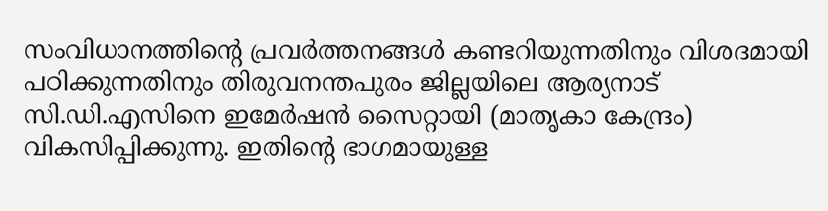സംവിധാനത്തിന്റെ പ്രവര്‍ത്തനങ്ങള്‍ കണ്ടറിയുന്നതിനും വിശദമായി പഠിക്കുന്നതിനും തിരുവനന്തപുരം ജില്ലയിലെ ആര്യനാട് സി.ഡി.എസിനെ ഇമേര്‍ഷന്‍ സൈറ്റായി (മാതൃകാ കേന്ദ്രം) വികസിപ്പിക്കുന്നു. ഇതിന്റെ ഭാഗമായുള്ള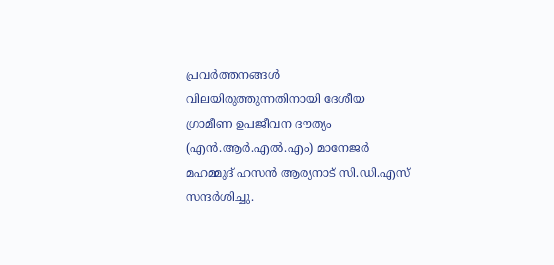പ്രവര്‍ത്തനങ്ങള്‍ വിലയിരുത്തുന്നതിനായി ദേശീയ ഗ്രാമീണ ഉപജീവന ദൗത്യം (എന്‍.ആര്‍.എല്‍.എം) മാനേജര്‍ മഹമ്മുദ് ഹസന്‍ ആര്യനാട് സി.ഡി.എസ് സന്ദര്‍ശിച്ചു.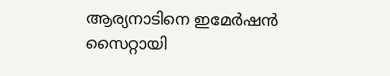ആര്യനാടിനെ ഇമേര്‍ഷന്‍ സൈറ്റായി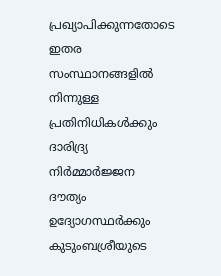പ്രഖ്യാപിക്കുന്നതോടെ ഇതര സംസ്ഥാനങ്ങളില്‍ നിന്നുള്ള പ്രതിനിധികള്‍ക്കും ദാരിദ്ര്യ നിര്‍മ്മാര്‍ജ്ജന ദൗത്യം ഉദ്യോഗസ്ഥര്‍ക്കും കുടുംബശ്രീയുടെ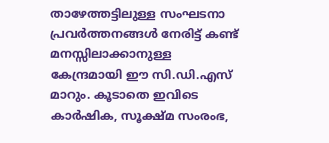താഴേത്തട്ടിലുള്ള സംഘടനാ പ്രവര്‍ത്തനങ്ങള്‍ നേരിട്ട് കണ്ട് മനസ്സിലാക്കാനുള്ള കേന്ദ്രമായി ഈ സി.ഡി.എസ് മാറും. കൂടാതെ ഇവിടെ കാര്‍ഷിക, സൂക്ഷ്മ സംരംഭ,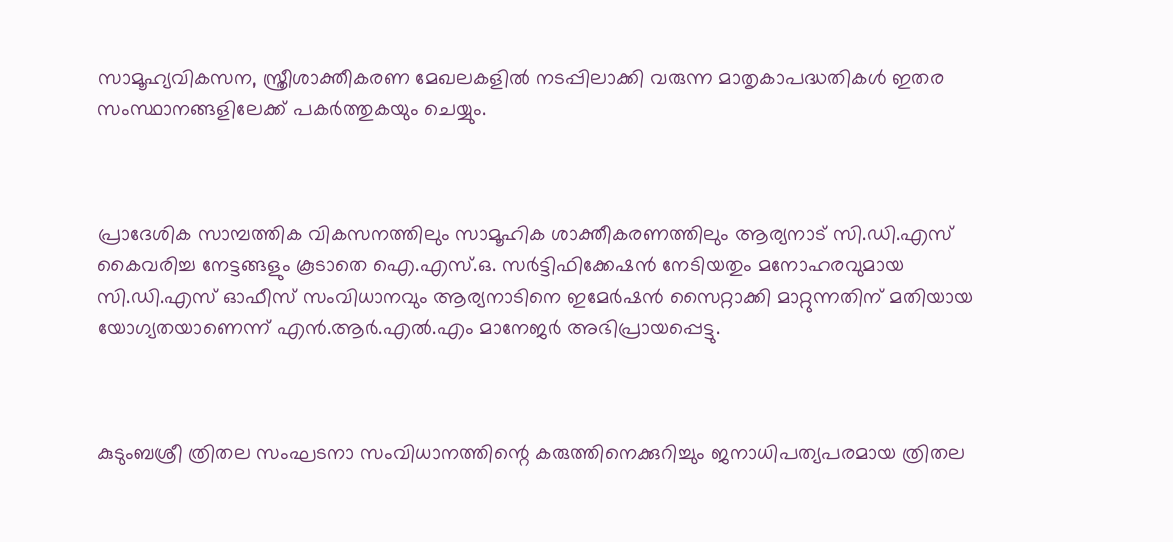സാമൂഹ്യവികസന, സ്ത്രീശാക്തീകരണ മേഖലകളില്‍ നടപ്പിലാക്കി വരുന്ന മാതൃകാപദ്ധതികള്‍ ഇതര സംസ്ഥാനങ്ങളിലേക്ക് പകര്‍ത്തുകയും ചെയ്യും.



പ്രാദേശിക സാമ്പത്തിക വികസനത്തിലും സാമൂഹിക ശാക്തീകരണത്തിലും ആര്യനാട് സി.ഡി.എസ് കൈവരിച്ച നേട്ടങ്ങളും കൂടാതെ ഐ.എസ്.ഒ. സര്‍ട്ടിഫിക്കേഷന്‍ നേടിയതും മനോഹരവുമായ സി.ഡി.എസ് ഓഫീസ് സംവിധാനവും ആര്യനാടിനെ ഇമേര്‍ഷന്‍ സൈറ്റാക്കി മാറ്റുന്നതിന് മതിയായ യോഗ്യതയാണെന്ന് എന്‍.ആര്‍.എല്‍.എം മാനേജര്‍ അഭിപ്രായപ്പെട്ടു.



കുടുംബശ്രീ ത്രിതല സംഘടനാ സംവിധാനത്തിന്റെ കരുത്തിനെക്കുറിച്ചും ജനാധിപത്യപരമായ ത്രിതല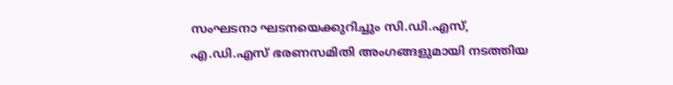സംഘടനാ ഘടനയെക്കുറിച്ചും സി.ഡി.എസ്, എ.ഡി.എസ് ഭരണസമിതി അംഗങ്ങളുമായി നടത്തിയ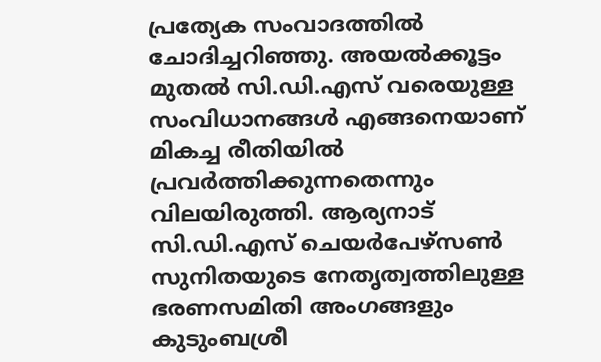പ്രത്യേക സംവാദത്തില്‍ ചോദിച്ചറിഞ്ഞു. അയല്‍ക്കൂട്ടം മുതല്‍ സി.ഡി.എസ് വരെയുള്ള സംവിധാനങ്ങള്‍ എങ്ങനെയാണ് മികച്ച രീതിയില്‍ പ്രവര്‍ത്തിക്കുന്നതെന്നും വിലയിരുത്തി. ആര്യനാട് സി.ഡി.എസ് ചെയര്‍പേഴ്സണ്‍ സുനിതയുടെ നേതൃത്വത്തിലുള്ള ഭരണസമിതി അംഗങ്ങളും കുടുംബശ്രീ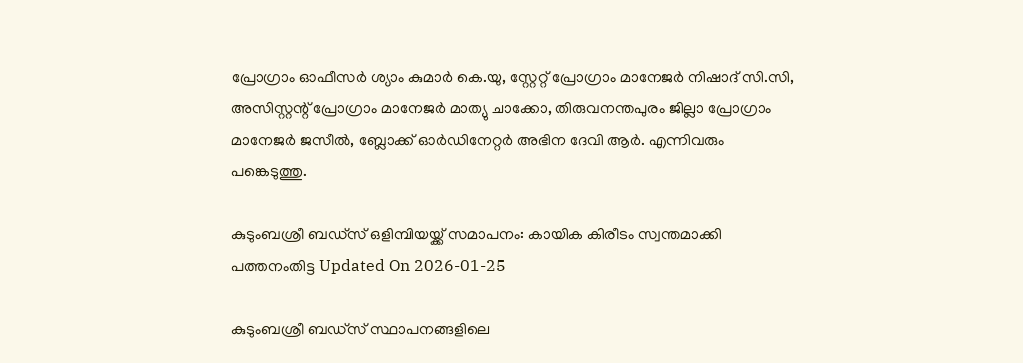പ്രോഗ്രാം ഓഫീസര്‍ ശ്യാം കുമാര്‍ കെ.യു, സ്റ്റേറ്റ് പ്രോഗ്രാം മാനേജര്‍ നിഷാദ് സി.സി, അസിസ്റ്റന്റ് പ്രോഗ്രാം മാനേജര്‍ മാത്യു ചാക്കോ, തിരുവനന്തപുരം ജില്ലാ പ്രോഗ്രാം മാനേജര്‍ ജസീല്‍, ബ്ലോക്ക് ഓര്‍ഡിനേറ്റര്‍ അഭിന ദേവി ആര്‍. എന്നിവരും പങ്കെടുത്തു.

കുടുംബശ്രീ ബഡ്സ് ഒളിമ്പിയയ്ക്ക് സമാപനം: കായിക കിരീടം സ്വന്തമാക്കി പത്തനംതിട്ട Updated On 2026-01-25

കുടുംബശ്രീ ബഡ്സ് സ്ഥാപനങ്ങളിലെ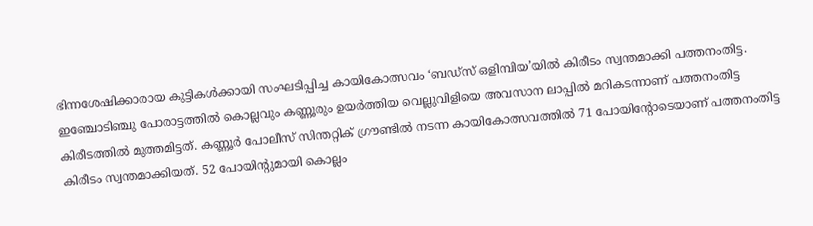ഭിന്നശേഷിക്കാരായ കുട്ടികൾക്കായി സംഘടിപ്പിച്ച കായികോത്സവം ‘ബഡ്സ് ഒളിമ്പിയ’യിൽ കിരീടം സ്വന്തമാക്കി പത്തനംതിട്ട. ഇഞ്ചോടിഞ്ചു പോരാട്ടത്തിൽ കൊല്ലവും കണ്ണൂരും ഉയർത്തിയ വെല്ലുവിളിയെ അവസാന ലാപ്പിൽ മറികടന്നാണ് പത്തനംതിട്ട കിരീടത്തിൽ മുത്തമിട്ടത്. കണ്ണൂർ പോലീസ് സിന്തറ്റിക് ഗ്രൗണ്ടിൽ നടന്ന കായികോത്സവത്തിൽ 71 പോയിന്റോടെയാണ് പത്തനംതിട്ട കിരീടം സ്വന്തമാക്കിയത്. 52 പോയിന്റുമായി കൊല്ലം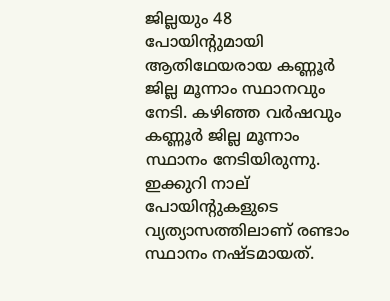ജില്ലയും 48 പോയിന്റുമായി ആതിഥേയരായ കണ്ണൂർ ജില്ല മൂന്നാം സ്ഥാനവും നേടി. കഴിഞ്ഞ വർഷവും കണ്ണൂർ ജില്ല മൂന്നാം സ്ഥാനം നേടിയിരുന്നു. ഇക്കുറി നാല് പോയിന്റുകളുടെ വ്യത്യാസത്തിലാണ് രണ്ടാം സ്ഥാനം നഷ്ടമായത്.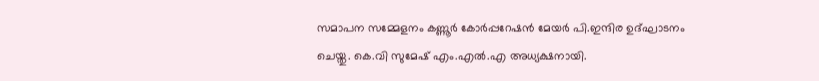സമാപന സമ്മേളനം കണ്ണൂർ കോർപ്പറേഷൻ മേയർ പി.ഇന്ദിര ഉദ്ഘാടനം ചെയ്തു. കെ.വി സുമേഷ് എം.എൽ.എ അധ്യക്ഷനായി.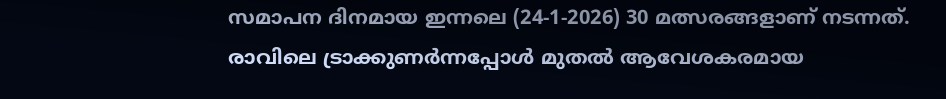സമാപന ദിനമായ ഇന്നലെ (24-1-2026) 30 മത്സരങ്ങളാണ് നടന്നത്. രാവിലെ ട്രാക്കുണർന്നപ്പോൾ മുതൽ ആവേശകരമായ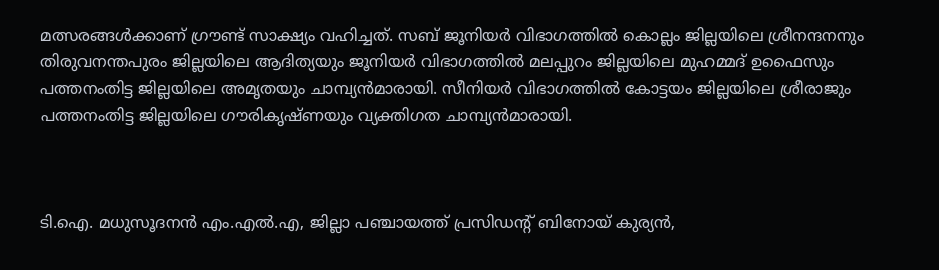മത്സരങ്ങൾക്കാണ് ഗ്രൗണ്ട് സാക്ഷ്യം വഹിച്ചത്. സബ് ജൂനിയർ വിഭാഗത്തിൽ കൊല്ലം ജില്ലയിലെ ശ്രീനന്ദനനും തിരുവനന്തപുരം ജില്ലയിലെ ആദിത്യയും ജൂനിയർ വിഭാഗത്തിൽ മലപ്പുറം ജില്ലയിലെ മുഹമ്മദ് ഉഫൈസും പത്തനംതിട്ട ജില്ലയിലെ അമൃതയും ചാമ്പ്യൻമാരായി. സീനിയർ വിഭാഗത്തിൽ കോട്ടയം ജില്ലയിലെ ശ്രീരാജും പത്തനംതിട്ട ജില്ലയിലെ ഗൗരികൃഷ്ണയും വ്യക്തിഗത ചാമ്പ്യൻമാരായി.



ടി.ഐ. മധുസൂദനൻ എം.എൽ.എ, ജില്ലാ പഞ്ചായത്ത് പ്രസിഡന്റ് ബിനോയ് കുര്യൻ,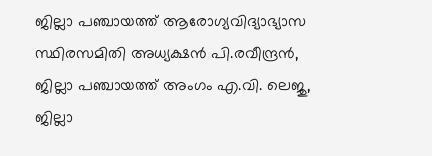ജില്ലാ പഞ്ചായത്ത് ആരോഗ്യവിദ്യാഭ്യാസ സ്ഥിരസമിതി അധ്യക്ഷൻ പി.രവീന്ദ്രൻ, ജില്ലാ പഞ്ചായത്ത് അംഗം എ.വി. ലെജു, ജില്ലാ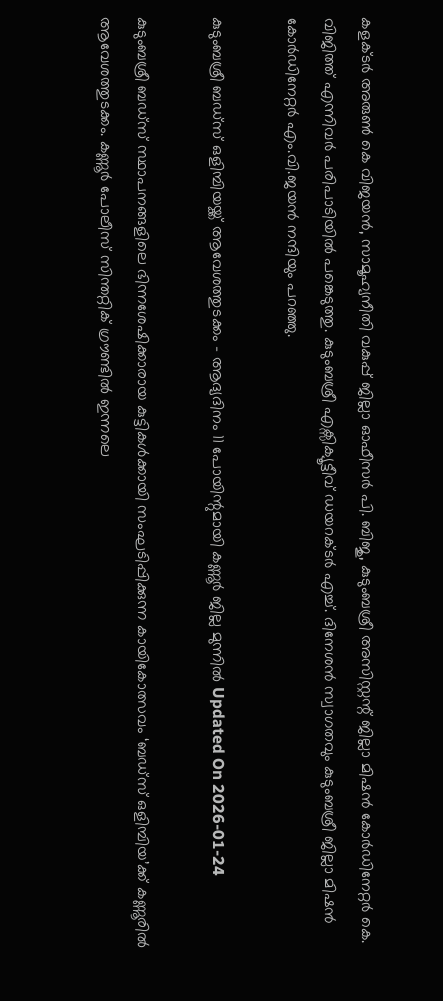കളക്ടർ അരുൺ കെ വിജയൻ, സാമൂഹ്യനീതി വകുപ്പ് ജില്ലാ ഓഫീസർ പി. ബിജു, കുടുംബശ്രീ അസിസ്റ്റന്റ് ജില്ലാ മിഷൻ കോർഡിനേറ്റർ കെ. വിജിത്ത് എന്നിവർ പരിപാടിയിൽ പങ്കെടുത്തു. കുടുംബശ്രീ എക്സിക്യൂട്ടീവ് ഡയറക്ടർ എച്ച്. ദിനേശൻ സ്വാഗതവും കുടുംബശ്രീ ജില്ലാ മിഷൻ കോർഡിനേറ്റർ എം.വി.ജയൻ നന്ദിയും പറഞ്ഞു.

കുടുംബശ്രീ ബഡ്സ് ഒളിമ്പിയയ്ക്ക് ആവേശത്തുടക്കം - ആദ്യദിനം 11 പോയിന്റുമായി കണ്ണൂർ ജില്ല മുന്നിൽ Updated On 2026-01-24

കുടുംബശ്രീ ബഡ്സ് സ്ഥാപനങ്ങളിലെ ഭിന്നശേഷിക്കാരായ കുട്ടികൾക്കായി സംഘടിപ്പിക്കുന്ന കായികോത്സവം ‘ബഡ്സ് ഒളിമ്പിയ’ക്ക് കണ്ണൂരിൽ ആവേശത്തുടക്കം. കണ്ണൂർ പോലീസ് സിന്തറ്റിക് ഗ്രൗണ്ടിൽ ഇന്നലെ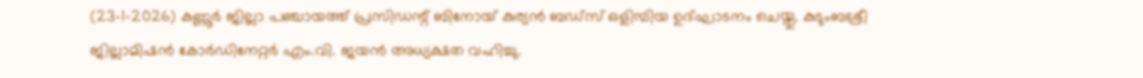(23-1-2026) കണ്ണൂർ ജില്ലാ പഞ്ചായത്ത് പ്രസിഡന്റ് ബിനോയ് കുര്യൻ ബഡ്സ് ഒളിമ്പിയ ഉദ്ഘാടനം ചെയ്തു. കുടുംബശ്രീ ജില്ലാമിഷൻ കോർഡിനേറ്റർ എം.വി. ജയൻ അധ്യക്ഷത വഹിച്ചു.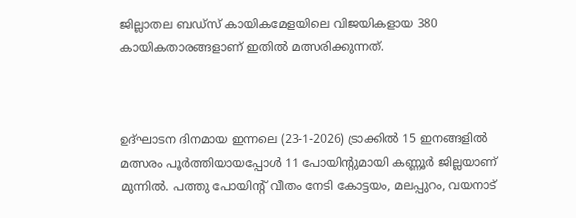ജില്ലാതല ബഡ്സ് കായികമേളയിലെ വിജയികളായ 380 കായികതാരങ്ങളാണ് ഇതിൽ മത്സരിക്കുന്നത്.



ഉദ്ഘാടന ദിനമായ ഇന്നലെ (23-1-2026) ട്രാക്കിൽ 15 ഇനങ്ങളിൽ മത്സരം പൂർത്തിയായപ്പോൾ 11 പോയിന്റുമായി കണ്ണൂർ ജില്ലയാണ് മുന്നിൽ. പത്തു പോയിന്റ് വീതം നേടി കോട്ടയം, മലപ്പുറം, വയനാട്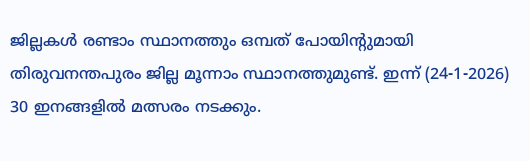ജില്ലകൾ രണ്ടാം സ്ഥാനത്തും ഒമ്പത് പോയിന്റുമായി തിരുവനന്തപുരം ജില്ല മൂന്നാം സ്ഥാനത്തുമുണ്ട്. ഇന്ന് (24-1-2026) 30 ഇനങ്ങളിൽ മത്സരം നടക്കും.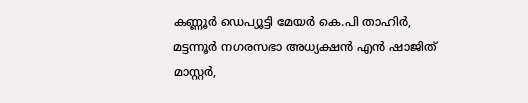കണ്ണൂർ ഡെപ്യൂട്ടി മേയർ കെ.പി താഹിർ, മട്ടന്നൂർ നഗരസഭാ അധ്യക്ഷൻ എൻ ഷാജിത് മാസ്റ്റർ,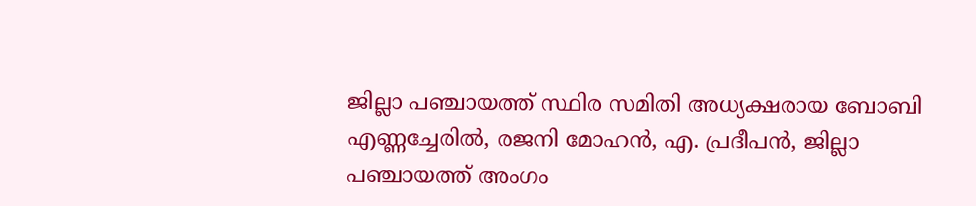ജില്ലാ പഞ്ചായത്ത് സ്ഥിര സമിതി അധ്യക്ഷരായ ബോബി എണ്ണച്ചേരിൽ, രജനി മോഹൻ, എ. പ്രദീപൻ, ജില്ലാ പഞ്ചായത്ത് അംഗം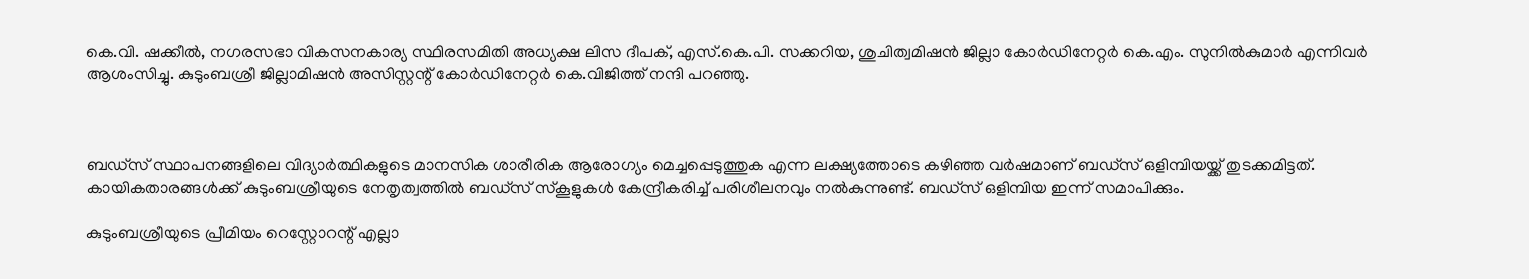കെ.വി. ഷക്കീൽ, നഗരസഭാ വികസനകാര്യ സ്ഥിരസമിതി അധ്യക്ഷ ലിസ ദീപക്, എസ്.കെ.പി. സക്കറിയ, ശുചിത്വമിഷൻ ജില്ലാ കോർഡിനേറ്റർ കെ.എം. സുനിൽകുമാർ എന്നിവർ ആശംസിച്ചു. കുടുംബശ്രീ ജില്ലാമിഷൻ അസിസ്റ്റന്റ് കോർഡിനേറ്റർ കെ.വിജിത്ത് നന്ദി പറഞ്ഞു.



ബഡ്സ് സ്ഥാപനങ്ങളിലെ വിദ്യാർത്ഥികളുടെ മാനസിക ശാരീരിക ആരോഗ്യം മെച്ചപ്പെടുത്തുക എന്ന ലക്ഷ്യത്തോടെ കഴിഞ്ഞ വർഷമാണ് ബഡ്സ് ഒളിമ്പിയയ്ക്ക് തുടക്കമിട്ടത്. കായികതാരങ്ങൾക്ക് കുടുംബശ്രീയുടെ നേതൃത്വത്തിൽ ബഡ്സ് സ്കൂളുകൾ കേന്ദ്രീകരിച്ച് പരിശീലനവും നൽകുന്നുണ്ട്. ബഡ്സ് ഒളിമ്പിയ ഇന്ന് സമാപിക്കും.

കുടുംബശ്രീയുടെ പ്രീമിയം റെസ്റ്റോറന്റ് എല്ലാ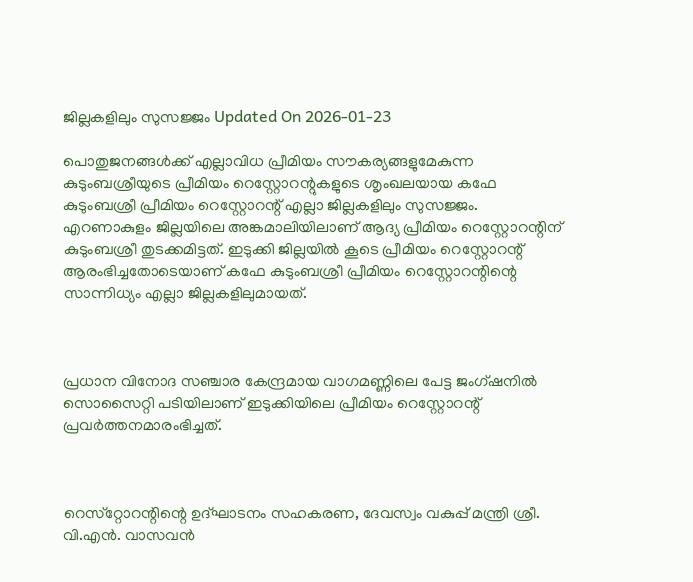ജില്ലകളിലും സുസജ്ജം Updated On 2026-01-23

പൊതുജനങ്ങള്‍ക്ക് എല്ലാവിധ പ്രീമിയം സൗകര്യങ്ങളുമേകുന്ന കുടുംബശ്രീയുടെ പ്രീമിയം റെസ്റ്റോറന്റുകളുടെ ശൃംഖലയായ കഫേ കുടുംബശ്രീ പ്രീമിയം റെസ്റ്റോറന്റ് എല്ലാ ജില്ലകളിലും സുസജ്ജം. എറണാകുളം ജില്ലയിലെ അങ്കമാലിയിലാണ് ആദ്യ പ്രീമിയം റെസ്റ്റോറന്റിന് കുടുംബശ്രീ തുടക്കമിട്ടത്. ഇടുക്കി ജില്ലയില്‍ കൂടെ പ്രീമിയം റെസ്റ്റോറന്റ് ആരംഭിച്ചതോടെയാണ് കഫേ കുടുംബശ്രീ പ്രീമിയം റെസ്റ്റോറന്റിന്റെ സാന്നിധ്യം എല്ലാ ജില്ലകളിലുമായത്.



പ്രധാന വിനോദ സഞ്ചാര കേന്ദ്രമായ വാഗമണ്ണിലെ പേട്ട ജംഗ്ഷനില്‍ സൊസൈറ്റി പടിയിലാണ് ഇടുക്കിയിലെ പ്രീമിയം റെസ്റ്റോറന്റ് പ്രവര്‍ത്തനമാരംഭിച്ചത്.



റെസ്‌റ്റോറന്റിന്റെ ഉദ്ഘാടനം സഹകരണ, ദേവസ്വം വകുപ്പ് മന്ത്രി ശ്രീ. വി.എന്‍. വാസവന്‍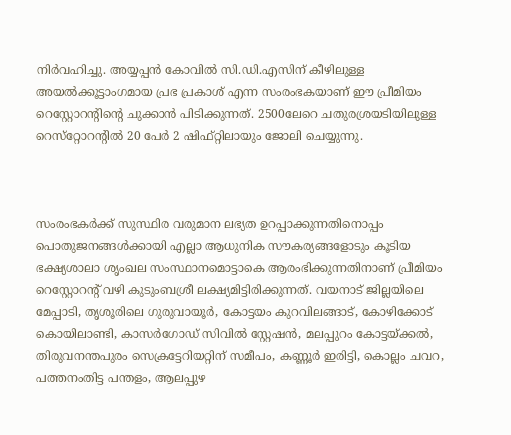നിര്‍വഹിച്ചു. അയ്യപ്പന്‍ കോവില്‍ സി.ഡി.എസിന് കീഴിലുള്ള അയല്‍ക്കൂട്ടാംഗമായ പ്രഭ പ്രകാശ് എന്ന സംരംഭകയാണ് ഈ പ്രീമിയം റെസ്റ്റോറന്റിന്റെ ചുക്കാൻ പിടിക്കുന്നത്. 2500ലേറെ ചതുരശ്രയടിയിലുള്ള റെസ്‌റ്റോറന്റില്‍ 20 പേര്‍ 2 ഷിഫ്റ്റിലായും ജോലി ചെയ്യുന്നു.



സംരംഭകര്‍ക്ക് സുസ്ഥിര വരുമാന ലഭ്യത ഉറപ്പാക്കുന്നതിനൊപ്പം പൊതുജനങ്ങള്‍ക്കായി എല്ലാ ആധുനിക സൗകര്യങ്ങളോടും കൂടിയ ഭക്ഷ്യശാലാ ശൃംഖല സംസ്ഥാനമൊട്ടാകെ ആരംഭിക്കുന്നതിനാണ് പ്രീമിയം റെസ്റ്റോറന്റ് വഴി കുടുംബശ്രീ ലക്ഷ്യമിട്ടിരിക്കുന്നത്. വയനാട് ജില്ലയിലെ മേപ്പാടി, തൃശൂരിലെ ഗുരുവായൂര്‍, കോട്ടയം കുറവിലങ്ങാട്, കോഴിക്കോട് കൊയിലാണ്ടി, കാസര്‍ഗോഡ് സിവില്‍ സ്റ്റേഷന്‍, മലപ്പുറം കോട്ടയ്ക്കല്‍, തിരുവനന്തപുരം സെക്രട്ടേറിയറ്റിന് സമീപം, കണ്ണൂര്‍ ഇരിട്ടി, കൊല്ലം ചവറ, പത്തനംതിട്ട പന്തളം, ആലപ്പുഴ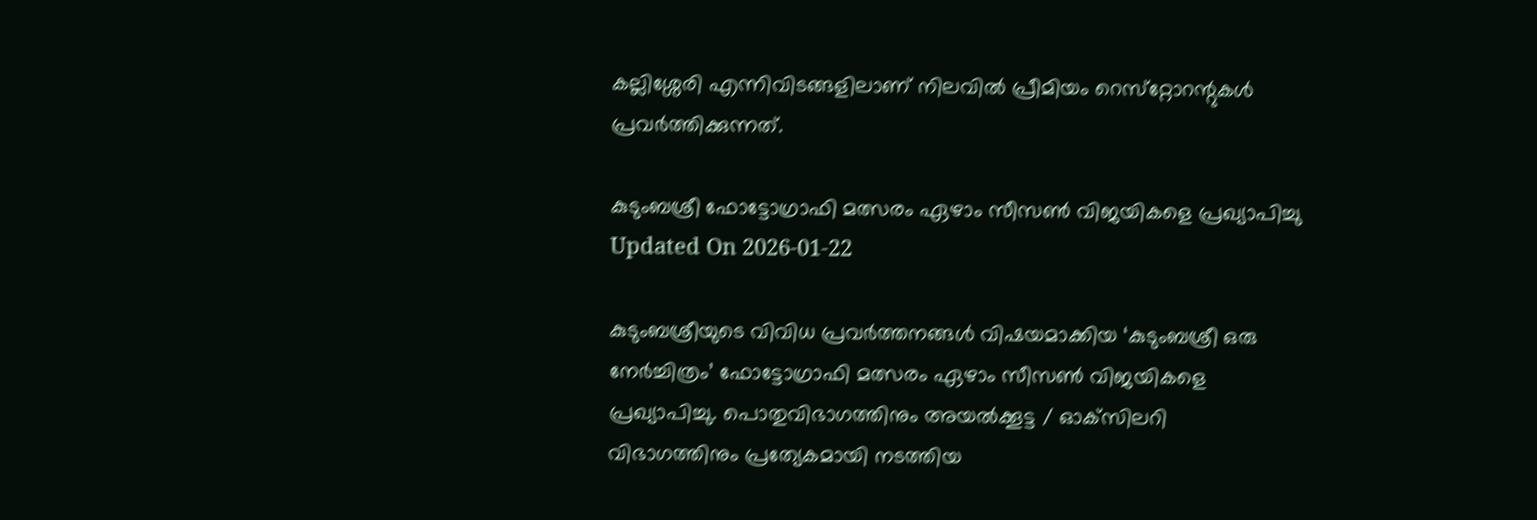കല്ലിശ്ശേരി എന്നിവിടങ്ങളിലാണ് നിലവില്‍ പ്രീമിയം റെസ്‌റ്റോറന്റുകള്‍ പ്രവര്‍ത്തിക്കുന്നത്.

കുടുംബശ്രീ ഫോട്ടോഗ്രാഫി മത്സരം ഏഴാം സീസണ്‍ വിജയികളെ പ്രഖ്യാപിച്ചു Updated On 2026-01-22

കുടുംബശ്രീയുടെ വിവിധ പ്രവര്‍ത്തനങ്ങള്‍ വിഷയമാക്കിയ ‘കുടുംബശ്രീ ഒരു നേര്‍ച്ചിത്രം’ ഫോട്ടോഗ്രാഫി മത്സരം ഏഴാം സീസണ്‍ വിജയികളെ പ്രഖ്യാപിച്ചു. പൊതുവിഭാഗത്തിനും അയല്‍ക്കൂട്ട / ഓക്‌സിലറി വിഭാഗത്തിനും പ്രത്യേകമായി നടത്തിയ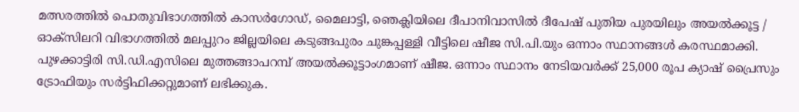മത്സരത്തില്‍ പൊതുവിഭാഗത്തില്‍ കാസര്‍ഗോഡ്, മൈലാട്ടി, ഞെക്ലിയിലെ ദീപാനിവാസില്‍ ദീപേഷ് പുതിയ പുരയിലും അയല്‍ക്കൂട്ട / ഓക്‌സിലറി വിഭാഗത്തില്‍ മലപ്പുറം ജില്ലയിലെ കടുങ്ങപുരം ചുങ്കപ്പള്ളി വീട്ടിലെ ഷീജ സി.പി.യും ഒന്നാം സ്ഥാനങ്ങള്‍ കരസ്ഥമാക്കി. പുഴക്കാട്ടിരി സി.ഡി.എസിലെ മുത്തങ്ങാപറമ്പ് അയല്‍ക്കൂട്ടാംഗമാണ് ഷീജ. ഒന്നാം സ്ഥാനം നേടിയവര്‍ക്ക് 25,000 രൂപ ക്യാഷ് പ്രൈസും ട്രോഫിയും സര്‍ട്ടിഫിക്കറ്റുമാണ് ലഭിക്കുക.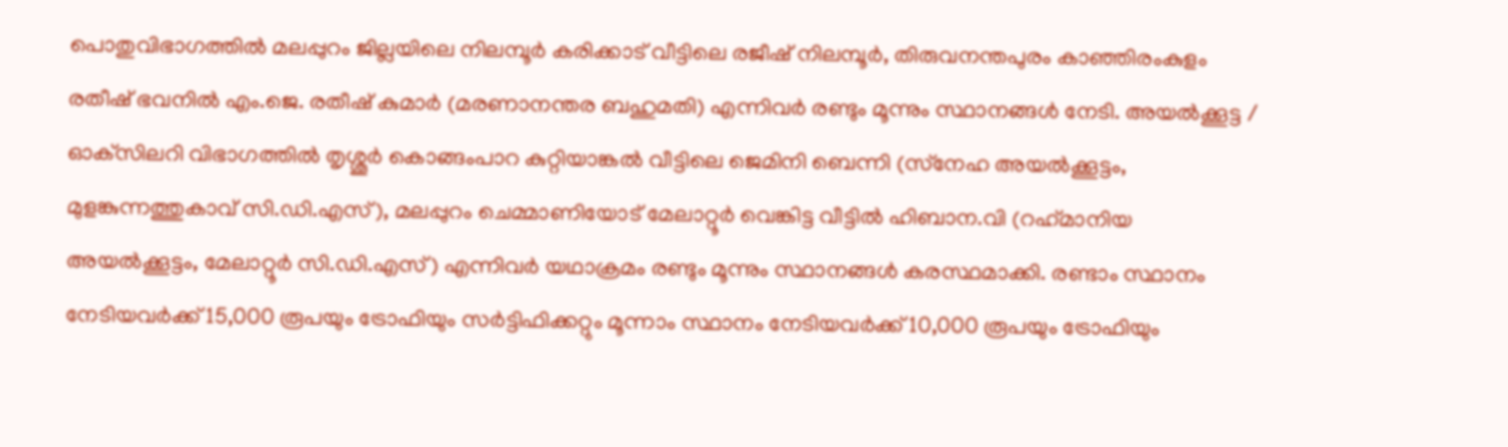പൊതുവിഭാഗത്തില്‍ മലപ്പുറം ജില്ലയിലെ നിലമ്പൂര്‍ കരിക്കാട് വീട്ടിലെ രജീഷ് നിലമ്പൂര്‍, തിരുവനന്തപുരം കാഞ്ഞിരംകുളം രതീഷ് ഭവനില്‍ എം.ജെ. രതീഷ് കുമാര്‍ (മരണാനന്തര ബഹുമതി) എന്നിവര്‍ രണ്ടും മൂന്നും സ്ഥാനങ്ങള്‍ നേടി. അയല്‍ക്കൂട്ട / ഓക്‌സിലറി വിഭാഗത്തില്‍ തൃശ്ശൂര്‍ കൊങ്ങംപാറ കുറ്റിയാങ്കല്‍ വീട്ടിലെ ജെമിനി ബെന്നി (സ്‌നേഹ അയല്‍ക്കൂട്ടം, മുളങ്കുന്നത്തുകാവ് സി.ഡി.എസ്), മലപ്പുറം ചെമ്മാണിയോട് മേലാറ്റൂര്‍ വെങ്കിട്ട വീട്ടില്‍ ഹിബാന.വി (റഹ്‌മാനിയ അയല്‍ക്കൂട്ടം, മേലാറ്റൂര്‍ സി.ഡി.എസ്) എന്നിവര്‍ യഥാക്രമം രണ്ടും മൂന്നും സ്ഥാനങ്ങള്‍ കരസ്ഥമാക്കി. രണ്ടാം സ്ഥാനം നേടിയവര്‍ക്ക് 15,000 രൂപയും ട്രോഫിയും സര്‍ട്ടിഫിക്കറ്റും മൂന്നാം സ്ഥാനം നേടിയവര്‍ക്ക് 10,000 രൂപയും ട്രോഫിയും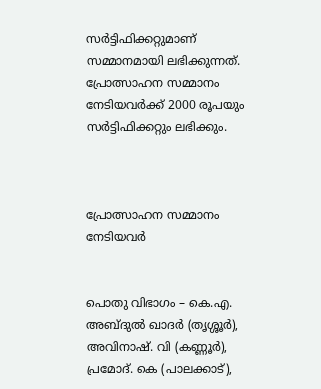സര്‍ട്ടിഫിക്കറ്റുമാണ് സമ്മാനമായി ലഭിക്കുന്നത്. പ്രോത്സാഹന സമ്മാനം നേടിയവര്‍ക്ക് 2000 രൂപയും സര്‍ട്ടിഫിക്കറ്റും ലഭിക്കും.



പ്രോത്സാഹന സമ്മാനം നേടിയവര്‍


പൊതു വിഭാഗം – കെ.എ. അബ്ദുല്‍ ഖാദര്‍ (തൃശ്ശൂര്‍), അവിനാഷ്. വി (കണ്ണൂര്‍), പ്രമോദ്. കെ (പാലക്കാട്),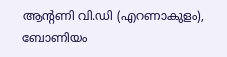ആന്റണി വി.ഡി (എറണാകുളം), ബോണിയം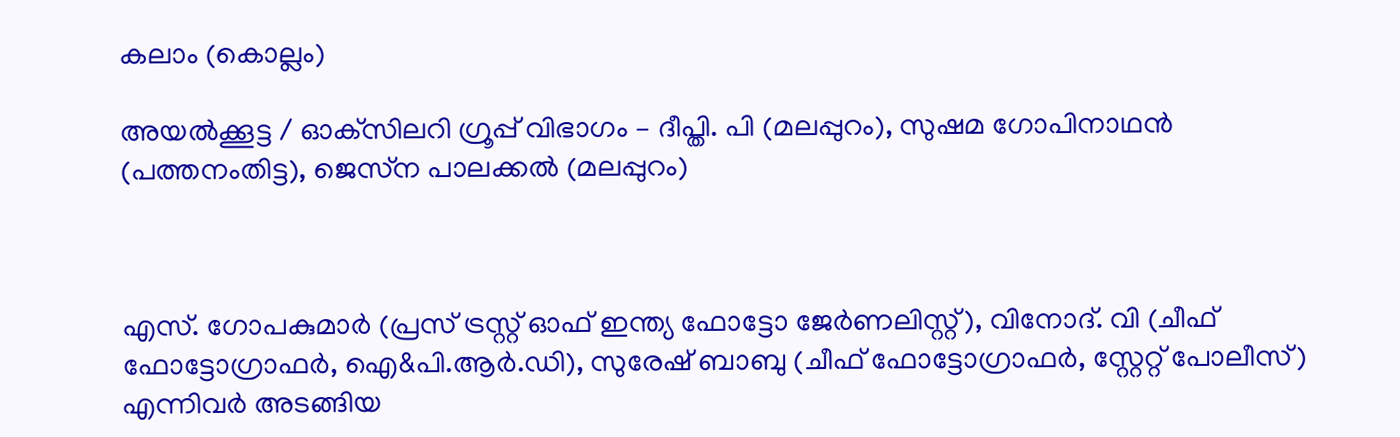കലാം (കൊല്ലം)

അയല്‍ക്കൂട്ട / ഓക്‌സിലറി ഗ്രൂപ്പ് വിഭാഗം – ദീപ്തി. പി (മലപ്പുറം), സുഷമ ഗോപിനാഥന്‍ (പത്തനംതിട്ട), ജെസ്‌ന പാലക്കല്‍ (മലപ്പുറം)



എസ്. ഗോപകുമാര്‍ (പ്രസ് ട്രസ്റ്റ് ഓഫ് ഇന്ത്യ ഫോട്ടോ ജേര്‍ണലിസ്റ്റ്), വിനോദ്. വി (ചീഫ് ഫോട്ടോഗ്രാഫര്‍, ഐ&പി.ആര്‍.ഡി), സുരേഷ് ബാബു (ചീഫ് ഫോട്ടോഗ്രാഫര്‍, സ്റ്റേറ്റ് പോലീസ്) എന്നിവര്‍ അടങ്ങിയ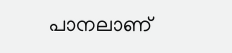പാനലാണ്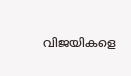വിജയികളെ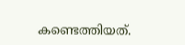കണ്ടെത്തിയത്.